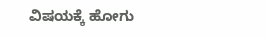ವಿಷಯಕ್ಕೆ ಹೋಗು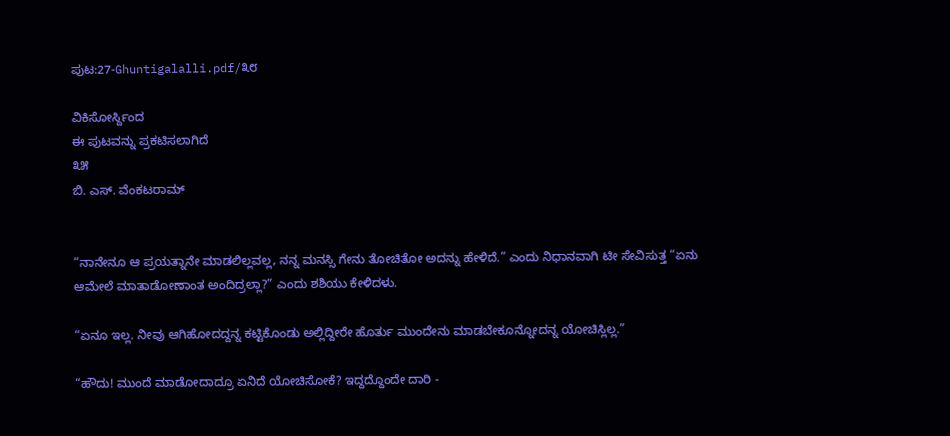ಪುಟ:27-Ghuntigalalli.pdf/೩೮

ವಿಕಿಸೋರ್ಸ್ದಿಂದ
ಈ ಪುಟವನ್ನು ಪ್ರಕಟಿಸಲಾಗಿದೆ
೩೫
ಬಿ. ಎಸ್. ವೆಂಕಟರಾಮ್


“ನಾನೇನೂ ಆ ಪ್ರಯತ್ನಾನೇ ಮಾಡಲಿಲ್ಲವಲ್ಲ, ನನ್ನ ಮನಸ್ಸಿ ಗೇನು ತೋಚಿತೋ ಅದನ್ನು ಹೇಳಿದೆ.” ಎಂದು ನಿಧಾನವಾಗಿ ಟೀ ಸೇವಿಸುತ್ತ “ಏನು ಆಮೇಲೆ ಮಾತಾಡೋಣಾಂತ ಅಂದಿದ್ರಲ್ಲಾ?” ಎಂದು ಶಶಿಯು ಕೇಳಿದಳು.

“ಏನೂ ಇಲ್ಲ. ನೀವು ಆಗಿಹೋದದ್ದನ್ನ ಕಟ್ಟಿಕೊಂಡು ಅಲ್ಲಿದ್ದೀರೇ ಹೊರ್ತು ಮುಂದೇನು ಮಾಡಬೇಕೂನ್ನೋದನ್ನ ಯೋಚಿಸ್ಲಿಲ್ಲ.”

“ಹೌದು! ಮುಂದೆ ಮಾಡೋದಾದ್ರೂ ಏನಿದೆ ಯೋಚಿಸೋಕೆ? ಇದ್ದದ್ದೊಂದೇ ದಾರಿ -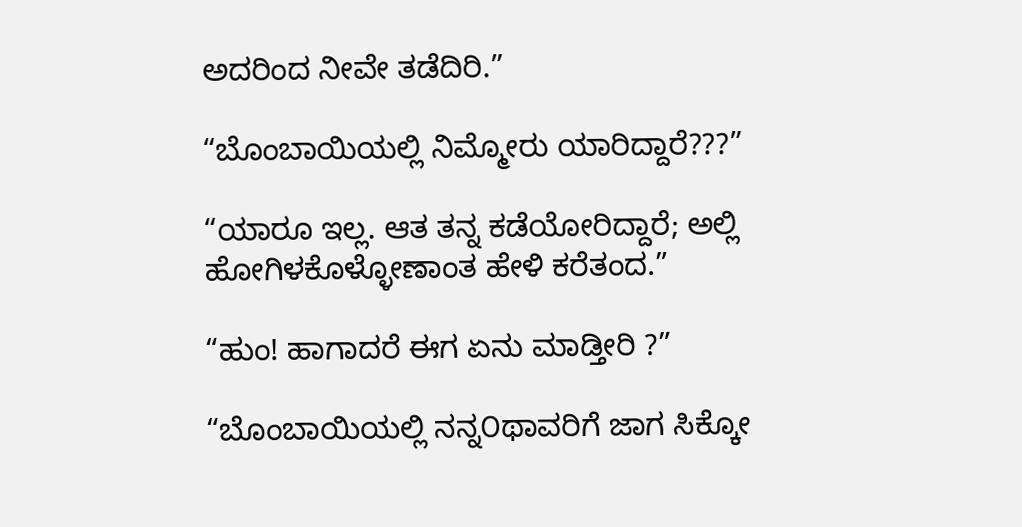ಅದರಿಂದ ನೀವೇ ತಡೆದಿರಿ.”

“ಬೊಂಬಾಯಿಯಲ್ಲಿ ನಿಮ್ಮೋರು ಯಾರಿದ್ದಾರೆ???”

“ಯಾರೂ ಇಲ್ಲ. ಆತ ತನ್ನ ಕಡೆಯೋರಿದ್ದಾರೆ; ಅಲ್ಲಿ ಹೋಗಿಳಕೊಳ್ಳೋಣಾಂತ ಹೇಳಿ ಕರೆತಂದ.”

“ಹುಂ! ಹಾಗಾದರೆ ಈಗ ಏನು ಮಾಡ್ತೀರಿ ?”

“ಬೊಂಬಾಯಿಯಲ್ಲಿ ನನ್ನ೦ಥಾವರಿಗೆ ಜಾಗ ಸಿಕ್ಕೋ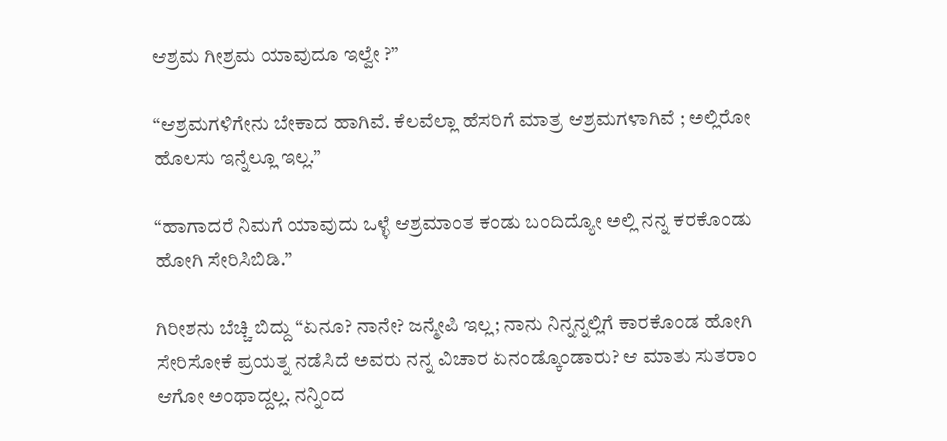ಆಶ್ರಮ ಗೀಶ್ರಮ ಯಾವುದೂ ಇಲ್ವೇ ?”

“ಆಶ್ರಮಗಳಿಗೇನು ಬೇಕಾದ ಹಾಗಿವೆ. ಕೆಲವೆಲ್ಲಾ ಹೆಸರಿಗೆ ಮಾತ್ರ ಆಶ್ರಮಗಳಾಗಿವೆ ; ಅಲ್ಲಿರೋ ಹೊಲಸು ಇನ್ನೆಲ್ಲೂ ಇಲ್ಲ.”

“ಹಾಗಾದರೆ ನಿಮಗೆ ಯಾವುದು ಒಳ್ಳೆ ಆಶ್ರಮಾಂತ ಕಂಡು ಬಂದಿದ್ಯೋ ಅಲ್ಲಿ ನನ್ನ ಕರಕೊಂಡು ಹೋಗಿ ಸೇರಿಸಿಬಿಡಿ.”

ಗಿರೀಶನು ಬೆಚ್ಚಿ ಬಿದ್ದು “ಏನೂ? ನಾನೇ? ಜನ್ಮೇಪಿ ಇಲ್ಲ; ನಾನು ನಿನ್ನನ್ನಲ್ಲಿಗೆ ಕಾರಕೊಂಡ ಹೋಗಿ ಸೇರಿಸೋಕೆ ಪ್ರಯತ್ನ ನಡೆಸಿದೆ ಅವರು ನನ್ನ ವಿಚಾರ ಏನಂಡ್ಕೊಂಡಾರು? ಆ ಮಾತು ಸುತರಾಂ ಆಗೋ ಅಂಥಾದ್ದಲ್ಲ. ನನ್ನಿಂದ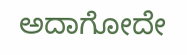ಅದಾಗೋದೇ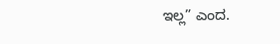ಇಲ್ಲ” ಎಂದ.